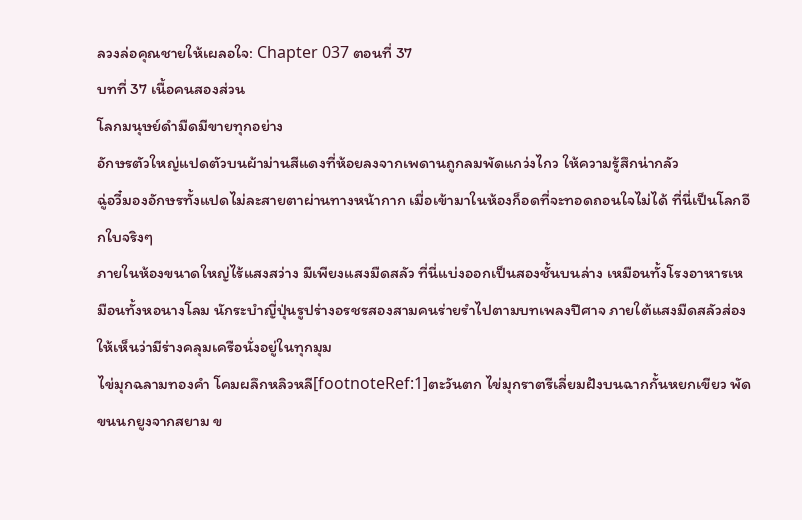ลวงล่อคุณชายให้เผลอใจ: Chapter 037 ตอนที่ 37
บทที่ 37 เนื้อคนสองส่วน
โลกมนุษย์ดำมืดมีขายทุกอย่าง
อักษรตัวใหญ่แปดตัวบนผ้าม่านสีแดงที่ห้อยลงจากเพดานถูกลมพัดแกว่งไกว ให้ความรู้สึกน่ากลัว
ฉู่อวี๋มองอักษรทั้งแปดไม่ละสายตาผ่านทางหน้ากาก เมื่อเข้ามาในห้องก็อดที่จะทอดถอนใจไม่ได้ ที่นี่เป็นโลกอีกใบจริงๆ
ภายในห้องขนาดใหญ่ไร้แสงสว่าง มีเพียงแสงมืดสลัว ที่นี่แบ่งออกเป็นสองชั้นบนล่าง เหมือนทั้งโรงอาหารเหมือนทั้งหอนางโลม นักระบำญี่ปุ่นรูปร่างอรชรสองสามคนร่ายรำไปตามบทเพลงปีศาจ ภายใต้แสงมืดสลัวส่องให้เห็นว่ามีร่างคลุมเครือนั่งอยู่ในทุกมุม
ไข่มุกฉลามทองคำ โคมผลึกหลิวหลี[footnoteRef:1]ตะวันตก ไข่มุกราตรีเลี่ยมฝังบนฉากกั้นหยกเขียว พัดขนนกยูงจากสยาม ข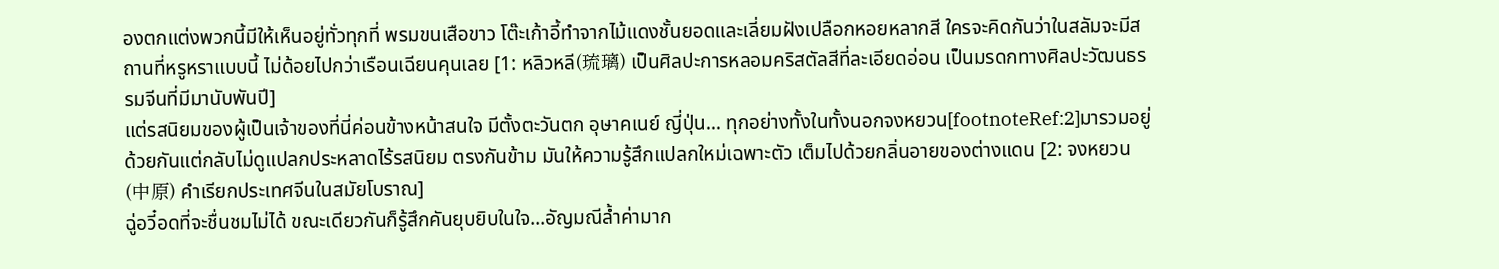องตกแต่งพวกนี้มีให้เห็นอยู่ทั่วทุกที่ พรมขนเสือขาว โต๊ะเก้าอี้ทำจากไม้แดงชั้นยอดและเลี่ยมฝังเปลือกหอยหลากสี ใครจะคิดกันว่าในสลัมจะมีสถานที่หรูหราแบบนี้ ไม่ด้อยไปกว่าเรือนเฉียนคุนเลย [1: หลิวหลี(琉璃) เป็นศิลปะการหลอมคริสตัลสีที่ละเอียดอ่อน เป็นมรดกทางศิลปะวัฒนธรรมจีนที่มีมานับพันปี]
แต่รสนิยมของผู้เป็นเจ้าของที่นี่ค่อนข้างหน้าสนใจ มีตั้งตะวันตก อุษาคเนย์ ญี่ปุ่น... ทุกอย่างทั้งในทั้งนอกจงหยวน[footnoteRef:2]มารวมอยู่ด้วยกันแต่กลับไม่ดูแปลกประหลาดไร้รสนิยม ตรงกันข้าม มันให้ความรู้สึกแปลกใหม่เฉพาะตัว เต็มไปด้วยกลิ่นอายของต่างแดน [2: จงหยวน(中原) คำเรียกประเทศจีนในสมัยโบราณ]
ฉู่อวี๋อดที่จะชื่นชมไม่ได้ ขณะเดียวกันก็รู้สึกคันยุบยิบในใจ...อัญมณีล้ำค่ามาก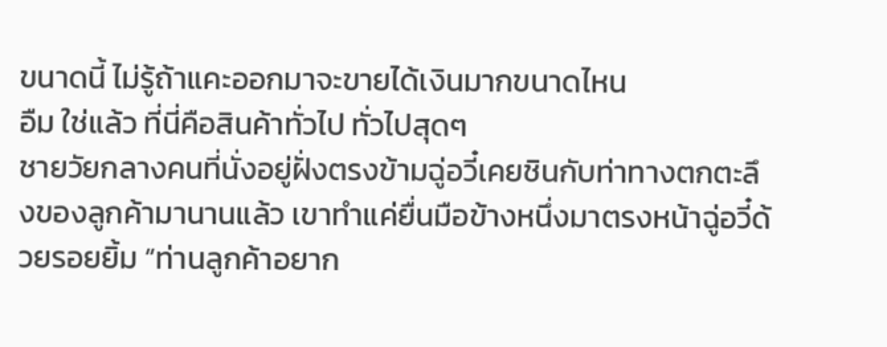ขนาดนี้ ไม่รู้ถ้าแคะออกมาจะขายได้เงินมากขนาดไหน
อืม ใช่แล้ว ที่นี่คือสินค้าทั่วไป ทั่วไปสุดๆ
ชายวัยกลางคนที่นั่งอยู่ฝั่งตรงข้ามฉู่อวี๋เคยชินกับท่าทางตกตะลึงของลูกค้ามานานแล้ว เขาทำแค่ยื่นมือข้างหนึ่งมาตรงหน้าฉู่อวี๋ด้วยรอยยิ้ม “ท่านลูกค้าอยาก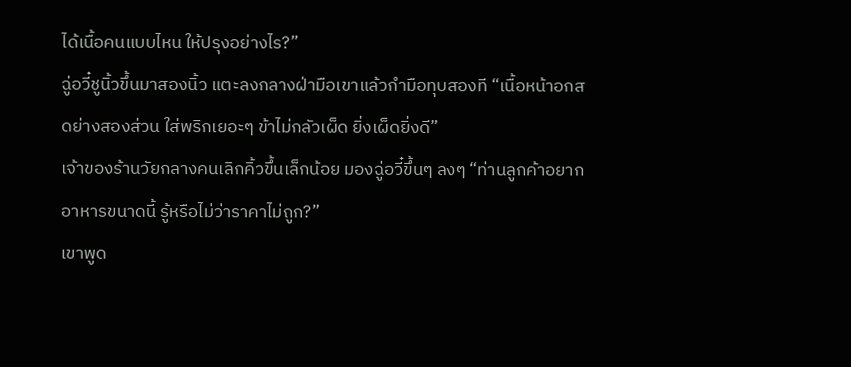ได้เนื้อคนแบบไหน ให้ปรุงอย่างไร?”
ฉู่อวี๋ชูนิ้วขึ้นมาสองนิ้ว แตะลงกลางฝ่ามือเขาแล้วกำมือทุบสองที “เนื้อหน้าอกสดย่างสองส่วน ใส่พริกเยอะๆ ข้าไม่กลัวเผ็ด ยิ่งเผ็ดยิ่งดี”
เจ้าของร้านวัยกลางคนเลิกคิ้วขึ้นเล็กน้อย มองฉู่อวี๋ขึ้นๆ ลงๆ “ท่านลูกค้าอยากอาหารขนาดนี้ รู้หรือไม่ว่าราคาไม่ถูก?”
เขาพูด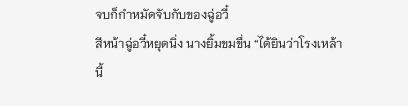จบก็กำหมัดจับกับของฉู่อวี๋
สีหน้าฉู่อวี๋หยุดนิ่ง นางยิ้มขมขื่น “ได้ยินว่าโรงเหล้านี้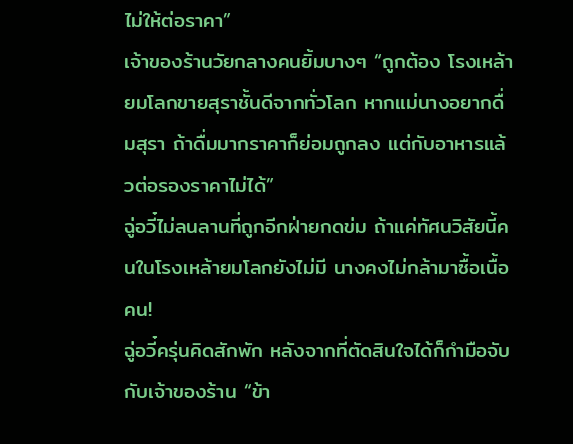ไม่ให้ต่อราคา”
เจ้าของร้านวัยกลางคนยิ้มบางๆ “ถูกต้อง โรงเหล้ายมโลกขายสุราชั้นดีจากทั่วโลก หากแม่นางอยากดื่มสุรา ถ้าดื่มมากราคาก็ย่อมถูกลง แต่กับอาหารแล้วต่อรองราคาไม่ได้”
ฉู่อวี๋ไม่ลนลานที่ถูกอีกฝ่ายกดข่ม ถ้าแค่ทัศนวิสัยนี้คนในโรงเหล้ายมโลกยังไม่มี นางคงไม่กล้ามาซื้อเนื้อคน!
ฉู่อวี๋ครุ่นคิดสักพัก หลังจากที่ตัดสินใจได้ก็กำมือจับกับเจ้าของร้าน “ข้า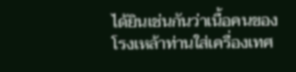ได้ยินเช่นกันว่าเนื้อคนของโรงเหล้าท่านใส่เครื่องเทศ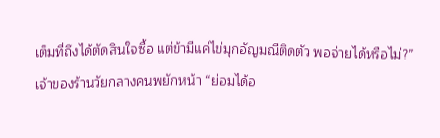เต็มที่ถึงได้ตัดสินใจซื้อ แต่ข้ามีแค่ไข่มุกอัญมณีติดตัว พอจ่ายได้หรือไม่?”
เจ้าของร้านวัยกลางคนพยักหน้า “ย่อมได้อ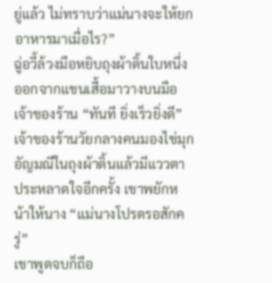ยู่แล้ว ไม่ทราบว่าแม่นางจะให้ยกอาหารมาเมื่อไร?”
ฉู่อวี้ล้วงมือหยิบถุงผ้าดิ้นใบหนึ่งออกจากแขนเสื้อมาวางบนมือเจ้าของร้าน “ทันที ยิ่งเร็วยิ่งดี”
เจ้าของร้านวัยกลางคนมองไข่มุกอัญมณีในถุงผ้าดิ้นแล้วมีแววตาประหลาดใจอีกครั้ง เขาพยักหน้าให้นาง “แม่นางโปรดรอสักครู่”
เขาพูดจบก็ถือ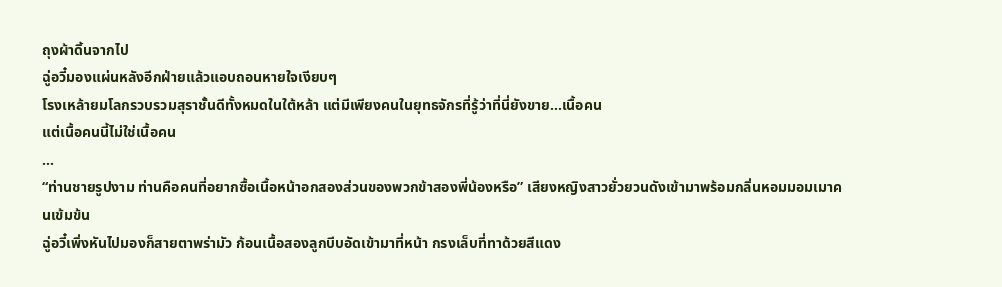ถุงผ้าดิ้นจากไป
ฉู่อวี๋มองแผ่นหลังอีกฝ่ายแล้วแอบถอนหายใจเงียบๆ
โรงเหล้ายมโลกรวบรวมสุราชั้นดีทั้งหมดในใต้หล้า แต่มีเพียงคนในยุทธจักรที่รู้ว่าที่นี่ยังขาย...เนื้อคน
แต่เนื้อคนนี้ไม่ใช่เนื้อคน
...
“ท่านชายรูปงาม ท่านคือคนที่อยากซื้อเนื้อหน้าอกสองส่วนของพวกข้าสองพี่น้องหรือ” เสียงหญิงสาวยั่วยวนดังเข้ามาพร้อมกลิ่นหอมมอมเมาคนเข้มข้น
ฉู่อวี๋เพิ่งหันไปมองก็สายตาพร่ามัว ก้อนเนื้อสองลูกบีบอัดเข้ามาที่หน้า กรงเล็บที่ทาด้วยสีแดง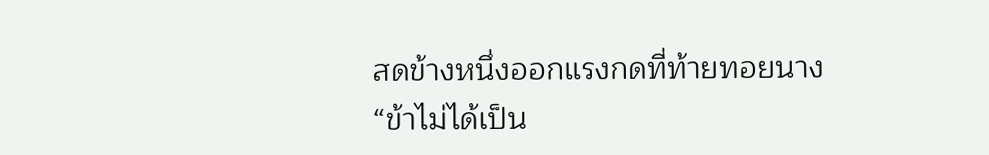สดข้างหนึ่งออกแรงกดที่ท้ายทอยนาง
“ข้าไม่ได้เป็น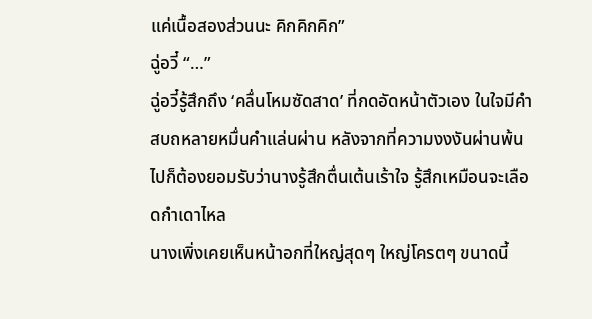แค่เนื้อสองส่วนนะ คิกคิกคิก”
ฉู่อวี๋ “…”
ฉู่อวี๋รู้สึกถึง ‘คลื่นโหมซัดสาด’ ที่กดอัดหน้าตัวเอง ในใจมีคำสบถหลายหมื่นคำแล่นผ่าน หลังจากที่ความงงงันผ่านพ้นไปก็ต้องยอมรับว่านางรู้สึกตื่นเต้นเร้าใจ รู้สึกเหมือนจะเลือดกำเดาไหล
นางเพิ่งเคยเห็นหน้าอกที่ใหญ่สุดๆ ใหญ่โครตๆ ขนาดนี้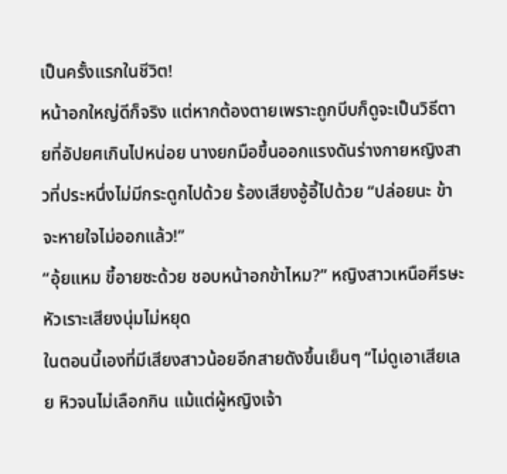เป็นครั้งแรกในชีวิต!
หน้าอกใหญ่ดีก็จริง แต่หากต้องตายเพราะถูกบีบก็ดูจะเป็นวิธีตายที่อัปยศเกินไปหน่อย นางยกมือขึ้นออกแรงดันร่างกายหญิงสาวที่ประหนึ่งไม่มีกระดูกไปด้วย ร้องเสียงอู้อี้ไปด้วย “ปล่อยนะ ข้าจะหายใจไม่ออกแล้ว!”
“อุ้ยแหม ขี้อายซะด้วย ชอบหน้าอกข้าไหม?” หญิงสาวเหนือศีรษะหัวเราะเสียงนุ่มไม่หยุด
ในตอนนี้เองที่มีเสียงสาวน้อยอีกสายดังขึ้นเย็นๆ “ไม่ดูเอาเสียเลย หิวจนไม่เลือกกิน แม้แต่ผู้หญิงเจ้า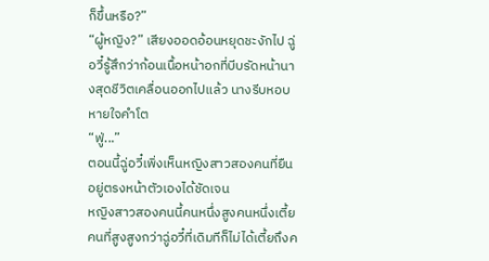ก็ขึ้นหรือ?”
“ผู้หญิง?” เสียงออดอ้อนหยุดชะงักไป ฉู่อวี๋รู้สึกว่าก้อนเนื้อหน้าอกที่บีบรัดหน้านางสุดชีวิตเคลื่อนออกไปแล้ว นางรีบหอบหายใจคำโต
“ฟู่...”
ตอนนี้ฉู่อวี๋เพิ่งเห็นหญิงสาวสองคนที่ยืนอยู่ตรงหน้าตัวเองได้ชัดเจน
หญิงสาวสองคนนี้คนหนึ่งสูงคนหนึ่งเตี้ย คนที่สูงสูงกว่าฉู่อวี๋ที่เดิมทีก็ไม่ได้เตี้ยถึงค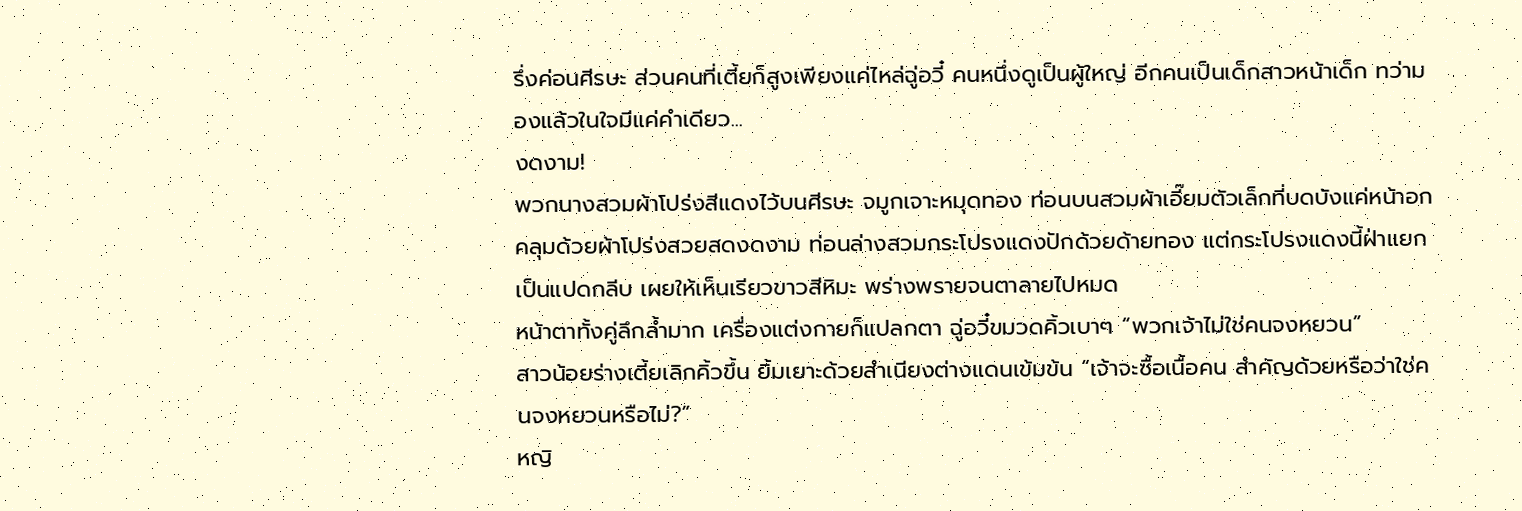รึ่งค่อนศีรษะ ส่วนคนที่เตี้ยก็สูงเพียงแค่ไหล่ฉู่อวี๋ คนหนึ่งดูเป็นผู้ใหญ่ อีกคนเป็นเด็กสาวหน้าเด็ก ทว่ามองแล้วในใจมีแค่คำเดียว...
งดงาม!
พวกนางสวมผ้าโปร่งสีแดงไว้บนศีรษะ จมูกเจาะหมุดทอง ท่อนบนสวมผ้าเอี๊ยมตัวเล็กที่บดบังแค่หน้าอก คลุมด้วยผ้าโปร่งสวยสดงดงาม ท่อนล่างสวมกระโปรงแดงปักด้วยด้ายทอง แต่กระโปรงแดงนี้ฝ่าแยกเป็นแปดกลีบ เผยให้เห็นเรียวขาวสีหิมะ พร่างพรายจนตาลายไปหมด
หน้าตาทั้งคู่ลึกล้ำมาก เครื่องแต่งกายก็แปลกตา ฉู่อวี๋ขมวดคิ้วเบาๆ “พวกเจ้าไม่ใช่คนจงหยวน”
สาวน้อยร่างเตี้ยเลิกคิ้วขึ้น ยิ้มเยาะด้วยสำเนียงต่างแดนเข้มข้น “เจ้าจะซื้อเนื้อคน สำคัญด้วยหรือว่าใช่คนจงหยวนหรือไม่?”
หญิ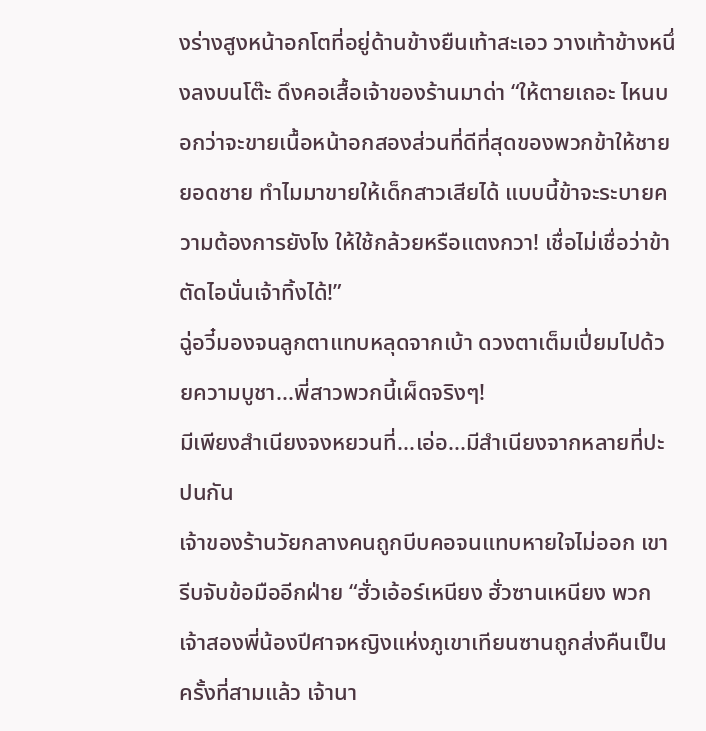งร่างสูงหน้าอกโตที่อยู่ด้านข้างยืนเท้าสะเอว วางเท้าข้างหนึ่งลงบนโต๊ะ ดึงคอเสื้อเจ้าของร้านมาด่า “ให้ตายเถอะ ไหนบอกว่าจะขายเนื้อหน้าอกสองส่วนที่ดีที่สุดของพวกข้าให้ชายยอดชาย ทำไมมาขายให้เด็กสาวเสียได้ แบบนี้ข้าจะระบายความต้องการยังไง ให้ใช้กล้วยหรือแตงกวา! เชื่อไม่เชื่อว่าข้าตัดไอนั่นเจ้าทิ้งได้!”
ฉู่อวี๋มองจนลูกตาแทบหลุดจากเบ้า ดวงตาเต็มเปี่ยมไปด้วยความบูชา...พี่สาวพวกนี้เผ็ดจริงๆ!
มีเพียงสำเนียงจงหยวนที่...เอ่อ...มีสำเนียงจากหลายที่ปะปนกัน
เจ้าของร้านวัยกลางคนถูกบีบคอจนแทบหายใจไม่ออก เขารีบจับข้อมืออีกฝ่าย “ฮั่วเอ้อร์เหนียง ฮั่วซานเหนียง พวกเจ้าสองพี่น้องปีศาจหญิงแห่งภูเขาเทียนซานถูกส่งคืนเป็นครั้งที่สามแล้ว เจ้านา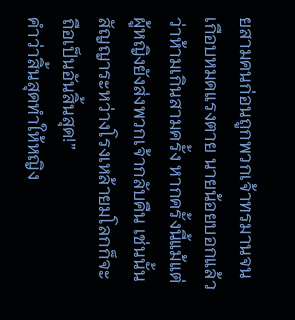ยสามคนก่อนถูกพวกเจ้าทรมานจนเกือบหมดแรงตาย นายน้อยบอกแล้วว่าห้ามเกินสามครั้ง หากครั้งนี้แม้แต่ผู้หญิงยังส่งพวกเจ้ากลับคืน เช่นนั้นสัญญาระหว่างโรงเหล้ายมโลกก็จะถือเป็นอันสิ้นสุด!”
คำว่าสิ้นสุดทำให้หญิง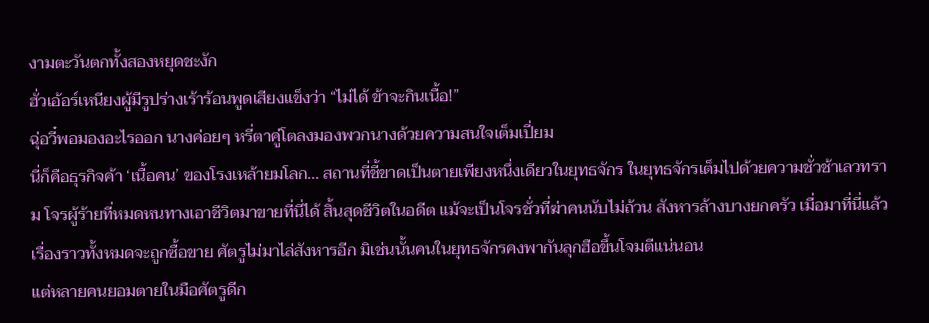งามตะวันตกทั้งสองหยุดชะงัก
ฮั่วเอ้อร์เหนียงผู้มีรูปร่างเร้าร้อนพูดเสียงแข็งว่า “ไม่ได้ ข้าจะกินเนื้อ!”
ฉุ่อวี๋พอมองอะไรออก นางค่อยๆ หรี่ตาคู่โตลงมองพวกนางด้วยความสนใจเต็มเปี่ยม
นี่ก็คือธุรกิจค้า ‘เนื้อคน’ ของโรงเหล้ายมโลก... สถานที่ชี้ขาดเป็นตายเพียงหนึ่งเดียวในยุทธจักร ในยุทธจักรเต็มไปด้วยความชั่วช้าเลวทราม โจรผู้ร้ายที่หมดหนทางเอาชีวิตมาขายที่นี่ได้ สิ้นสุดชีวิตในอดีต แม้จะเป็นโจรชั่วที่ฆ่าคนนับไม่ถ้วน สังหารล้างบางยกครัว เมื่อมาที่นี่แล้วเรื่องราวทั้งหมดจะถูกซื้อขาย ศัตรูไม่มาไล่สังหารอีก มิเช่นนั้นคนในยุทธจักรคงพากันลุกฮือขึ้นโจมตีแน่นอน
แต่หลายคนยอมตายในมือศัตรูดีก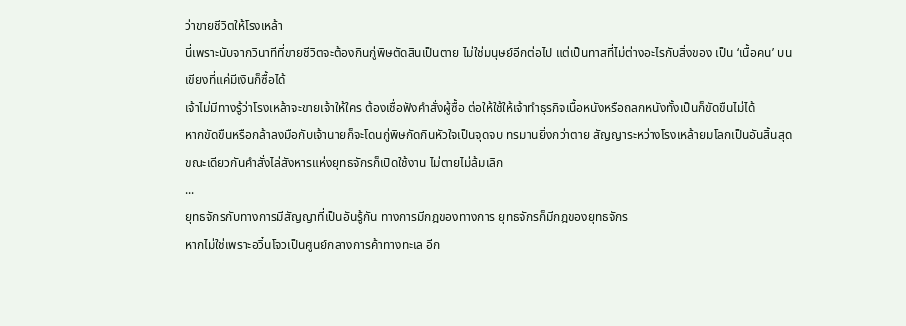ว่าขายชีวิตให้โรงเหล้า
นี่เพราะนับจากวินาทีที่ขายชีวิตจะต้องกินกู่พิษตัดสินเป็นตาย ไม่ใช่มนุษย์อีกต่อไป แต่เป็นทาสที่ไม่ต่างอะไรกับสิ่งของ เป็น ‘เนื้อคน’ บนเขียงที่แค่มีเงินก็ซื้อได้
เจ้าไม่มีทางรู้ว่าโรงเหล้าจะขายเจ้าให้ใคร ต้องเชื่อฟังคำสั่งผู้ซื้อ ต่อให้ใช้ให้เจ้าทำธุรกิจเนื้อหนังหรือถลกหนังทั้งเป็นก็ขัดขืนไม่ได้
หากขัดขืนหรือกล้าลงมือกับเจ้านายก็จะโดนกู่พิษกัดกินหัวใจเป็นจุดจบ ทรมานยิ่งกว่าตาย สัญญาระหว่างโรงเหล้ายมโลกเป็นอันสิ้นสุด ขณะเดียวกันคำสั่งไล่สังหารแห่งยุทธจักรก็เปิดใช้งาน ไม่ตายไม่ล้มเลิก
...
ยุทธจักรกับทางการมีสัญญาที่เป็นอันรู้กัน ทางการมีกฎของทางการ ยุทธจักรก็มีกฎของยุทธจักร
หากไม่ใช่เพราะอวิ๋นโจวเป็นศูนย์กลางการค้าทางทะเล อีก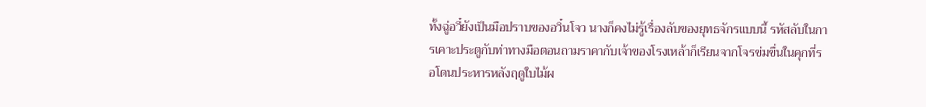ทั้งฉู่อวี๋ยังเป็นมือปราบของอวิ๋นโจว นางก็คงไม่รู้เรื่องลับของยุทธจักรแบบนี้ รหัสลับในการเคาะประตูกับท่าทางมือตอนถามราคากับเจ้าของโรงเหล้าก็เรียนจากโจรข่มขื่นในคุกที่รอโดนประหารหลังฤดูใบไม้ผ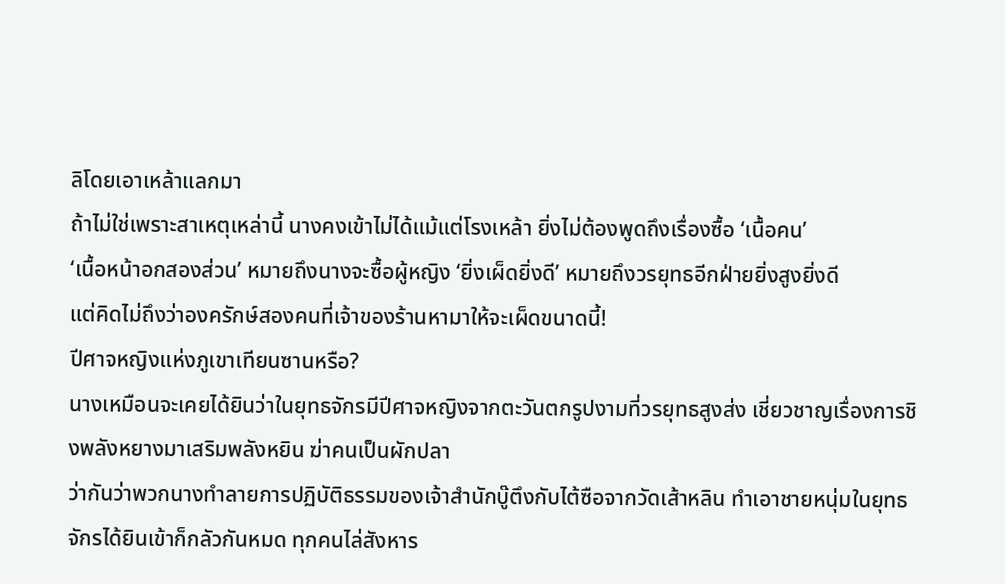ลิโดยเอาเหล้าแลกมา
ถ้าไม่ใช่เพราะสาเหตุเหล่านี้ นางคงเข้าไม่ได้แม้แต่โรงเหล้า ยิ่งไม่ต้องพูดถึงเรื่องซื้อ ‘เนื้อคน’
‘เนื้อหน้าอกสองส่วน’ หมายถึงนางจะซื้อผู้หญิง ‘ยิ่งเผ็ดยิ่งดี’ หมายถึงวรยุทธอีกฝ่ายยิ่งสูงยิ่งดี
แต่คิดไม่ถึงว่าองครักษ์สองคนที่เจ้าของร้านหามาให้จะเผ็ดขนาดนี้!
ปีศาจหญิงแห่งภูเขาเทียนซานหรือ?
นางเหมือนจะเคยได้ยินว่าในยุทธจักรมีปีศาจหญิงจากตะวันตกรูปงามที่วรยุทธสูงส่ง เชี่ยวชาญเรื่องการชิงพลังหยางมาเสริมพลังหยิน ฆ่าคนเป็นผักปลา
ว่ากันว่าพวกนางทำลายการปฏิบัติธรรมของเจ้าสำนักบู๊ตึงกับไต้ซือจากวัดเส้าหลิน ทำเอาชายหนุ่มในยุทธจักรได้ยินเข้าก็กลัวกันหมด ทุกคนไล่สังหาร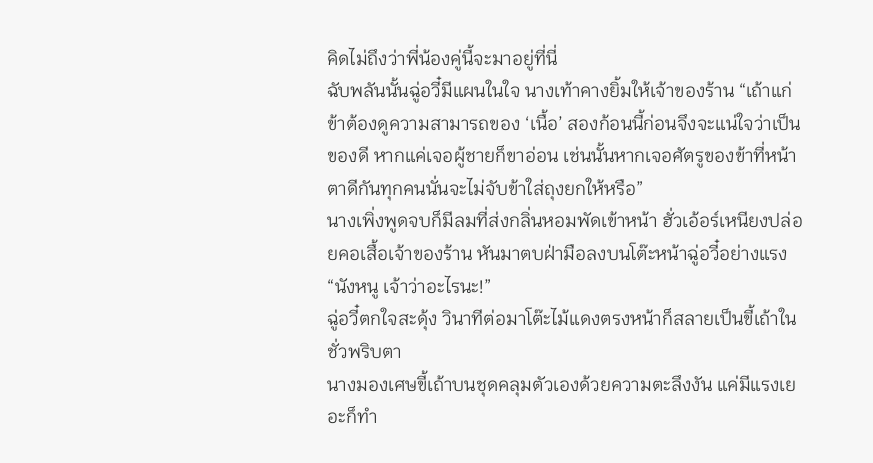คิดไม่ถึงว่าพี่น้องคู่นี้จะมาอยู่ที่นี่
ฉับพลันนั้นฉู่อวี๋มีแผนในใจ นางเท้าคางยิ้มให้เจ้าของร้าน “เถ้าแก่ ข้าต้องดูความสามารถของ ‘เนื้อ’ สองก้อนนี้ก่อนจึงจะแน่ใจว่าเป็นของดี หากแค่เจอผู้ชายก็ขาอ่อน เช่นนั้นหากเจอศัตรูของข้าที่หน้าตาดีกันทุกคนนั่นจะไม่จับข้าใส่ถุงยกให้หรือ”
นางเพิ่งพูดจบก็มีลมที่ส่งกลิ่นหอมพัดเข้าหน้า ฮั่วเอ้อร์เหนียงปล่อยคอเสื้อเจ้าของร้าน หันมาตบฝ่ามือลงบนโต๊ะหน้าฉู่อวี๋อย่างแรง
“นังหนู เจ้าว่าอะไรนะ!”
ฉู่อวี๋ตกใจสะดุ้ง วินาทีต่อมาโต๊ะไม้แดงตรงหน้าก็สลายเป็นขี้เถ้าในชั่วพริบตา
นางมองเศษขี้เถ้าบนชุดคลุมตัวเองด้วยความตะลึงงัน แค่มีแรงเยอะก็ทำ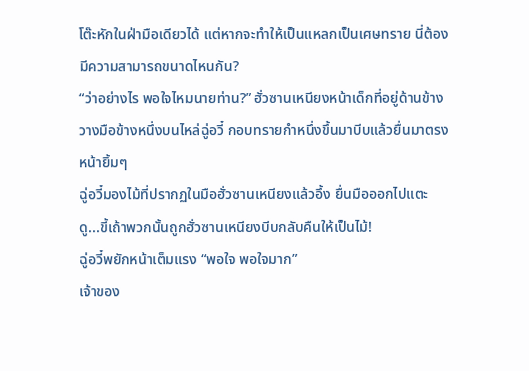โต๊ะหักในฝ่ามือเดียวได้ แต่หากจะทำให้เป็นแหลกเป็นเศษทราย นี่ต้องมีความสามารถขนาดไหนกัน?
“ว่าอย่างไร พอใจไหมนายท่าน?” ฮั่วซานเหนียงหน้าเด็กที่อยู่ด้านข้างวางมือข้างหนึ่งบนไหล่ฉู่อวี๋ กอบทรายกำหนึ่งขึ้นมาบีบแล้วยื่นมาตรงหน้ายิ้มๆ
ฉู่อวี๋มองไม้ที่ปรากฏในมือฮั่วซานเหนียงแล้วอึ้ง ยื่นมือออกไปแตะดู...ขี้เถ้าพวกนั้นถูกฮั่วซานเหนียงบีบกลับคืนให้เป็นไม้!
ฉู่อวี๋พยักหน้าเต็มแรง “พอใจ พอใจมาก”
เจ้าของ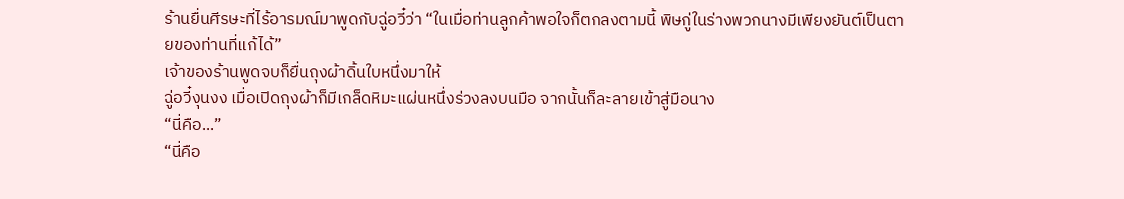ร้านยื่นศีรษะที่ไร้อารมณ์มาพูดกับฉู่อวี๋ว่า “ในเมื่อท่านลูกค้าพอใจก็ตกลงตามนี้ พิษกู่ในร่างพวกนางมีเพียงยันต์เป็นตายของท่านที่แก้ได้”
เจ้าของร้านพูดจบก็ยื่นถุงผ้าดิ้นใบหนึ่งมาให้
ฉู่อวี๋งุนงง เมื่อเปิดถุงผ้าก็มีเกล็ดหิมะแผ่นหนึ่งร่วงลงบนมือ จากนั้นก็ละลายเข้าสู่มือนาง
“นี่คือ...”
“นี่คือ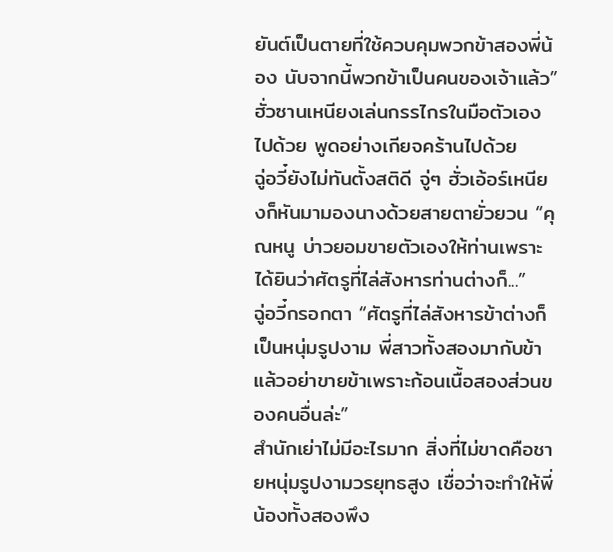ยันต์เป็นตายที่ใช้ควบคุมพวกข้าสองพี่น้อง นับจากนี้พวกข้าเป็นคนของเจ้าแล้ว” ฮั่วซานเหนียงเล่นกรรไกรในมือตัวเองไปด้วย พูดอย่างเกียจคร้านไปด้วย
ฉู่อวี๋ยังไม่ทันตั้งสติดี จู่ๆ ฮั่วเอ้อร์เหนียงก็หันมามองนางด้วยสายตายั่วยวน “คุณหนู บ่าวยอมขายตัวเองให้ท่านเพราะได้ยินว่าศัตรูที่ไล่สังหารท่านต่างก็...”
ฉู่อวี๋กรอกตา “ศัตรูที่ไล่สังหารข้าต่างก็เป็นหนุ่มรูปงาม พี่สาวทั้งสองมากับข้าแล้วอย่าขายข้าเพราะก้อนเนื้อสองส่วนของคนอื่นล่ะ”
สำนักเย่าไม่มีอะไรมาก สิ่งที่ไม่ขาดคือชายหนุ่มรูปงามวรยุทธสูง เชื่อว่าจะทำให้พี่น้องทั้งสองพึง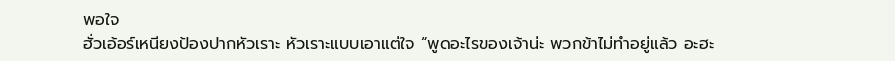พอใจ
ฮั่วเอ้อร์เหนียงป้องปากหัวเราะ หัวเราะแบบเอาแต่ใจ “พูดอะไรของเจ้าน่ะ พวกข้าไม่ทำอยู่แล้ว อะฮะ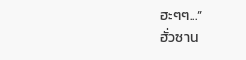ฮะๆๆ...”
ฮั่วซาน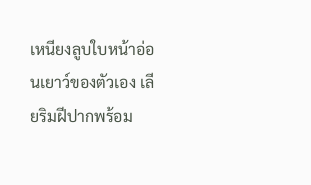เหนียงลูบใบหน้าอ่อนเยาว์ของตัวเอง เลียริมฝีปากพร้อม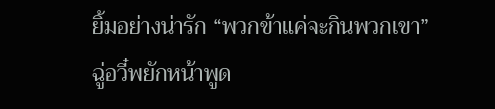ยิ้มอย่างน่ารัก “พวกข้าแค่จะกินพวกเขา”
ฉู่อวี๋พยักหน้าพูด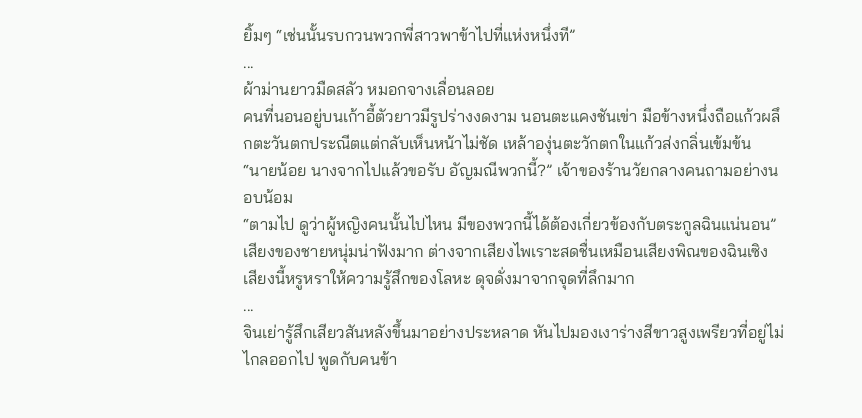ยิ้มๆ “เช่นนั้นรบกวนพวกพี่สาวพาข้าไปที่แห่งหนึ่งที”
...
ผ้าม่านยาวมืดสลัว หมอกจางเลื่อนลอย
คนที่นอนอยู่บนเก้าอี้ตัวยาวมีรูปร่างงดงาม นอนตะแคงชันเข่า มือข้างหนึ่งถือแก้วผลึกตะวันตกประณีตแต่กลับเห็นหน้าไม่ชัด เหล้าองุ่นตะวักตกในแก้วส่งกลิ่นเข้มข้น
“นายน้อย นางจากไปแล้วขอรับ อัญมณีพวกนี้?” เจ้าของร้านวัยกลางคนถามอย่างนอบน้อม
“ตามไป ดูว่าผู้หญิงคนนั้นไปไหน มีของพวกนี้ได้ต้องเกี่ยวข้องกับตระกูลฉินแน่นอน” เสียงของชายหนุ่มน่าฟังมาก ต่างจากเสียงไพเราะสดชื่นเหมือนเสียงพิณของฉินเซิง เสียงนี้หรูหราให้ความรู้สึกของโลหะ ดุจดั่งมาจากจุดที่ลึกมาก
...
จินเย่ารู้สึกเสียวสันหลังขึ้นมาอย่างประหลาด หันไปมองเงาร่างสีขาวสูงเพรียวที่อยู่ไม่ไกลออกไป พูดกับคนข้า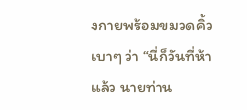งกายพร้อมขมวดคิ้วเบาๆ ว่า “นี่ก็วันที่ห้าแล้ว นายท่าน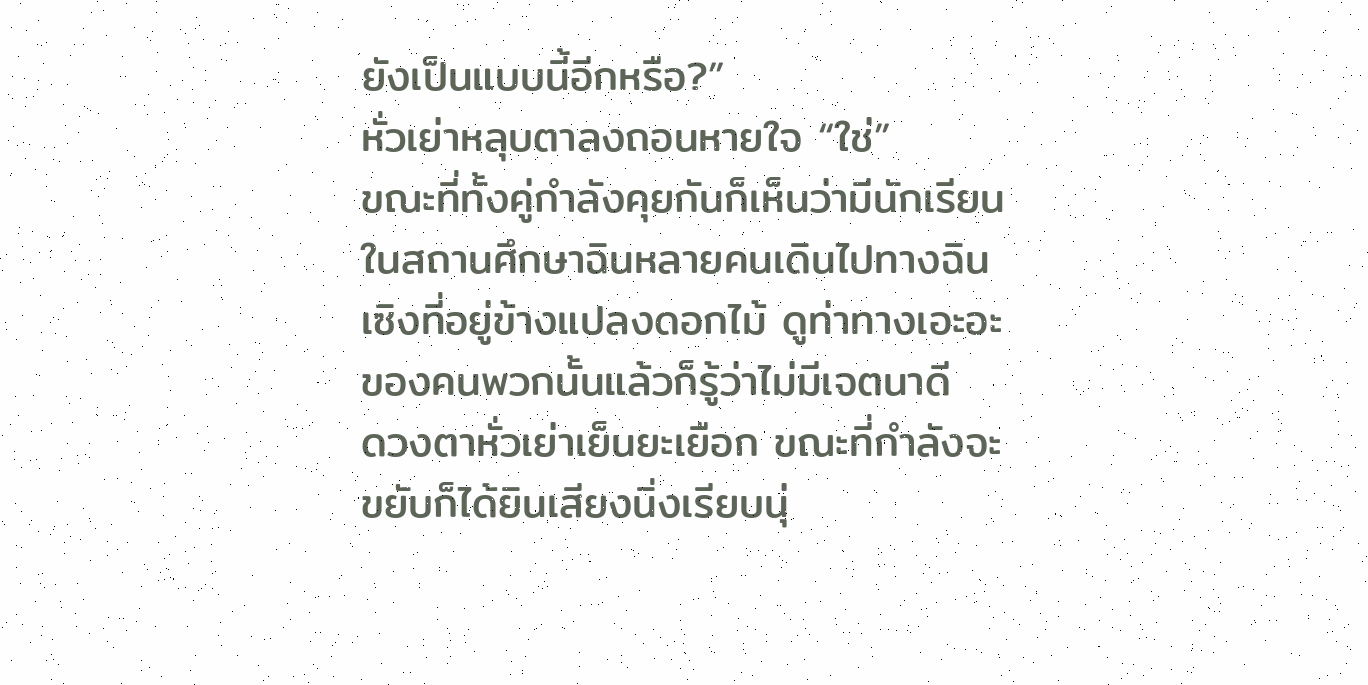ยังเป็นแบบนี้อีกหรือ?”
หั่วเย่าหลุบตาลงถอนหายใจ “ใช่”
ขณะที่ทั้งคู่กำลังคุยกันก็เห็นว่ามีนักเรียนในสถานศึกษาฉินหลายคนเดินไปทางฉินเซิงที่อยู่ข้างแปลงดอกไม้ ดูท่าทางเอะอะของคนพวกนั้นแล้วก็รู้ว่าไม่มีเจตนาดี
ดวงตาหั่วเย่าเย็นยะเยือก ขณะที่กำลังจะขยับก็ได้ยินเสียงนิ่งเรียบนุ่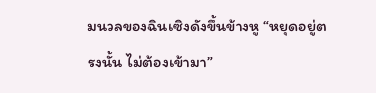มนวลของฉินเซิงดังขึ้นข้างหู “หยุดอยู่ตรงนั้น ไม่ต้องเข้ามา”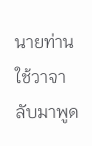นายท่านใช้วาจาลับมาพูด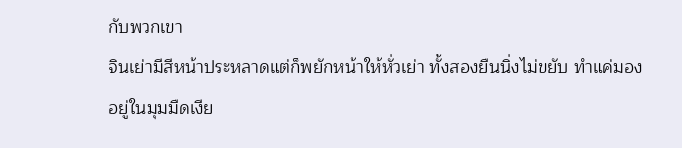กับพวกเขา
จินเย่ามีสีหน้าประหลาดแต่ก็พยักหน้าให้หั่วเย่า ทั้งสองยืนนิ่งไม่ขยับ ทำแค่มองอยู่ในมุมมืดเงีย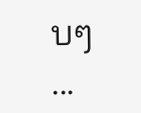บๆ
...